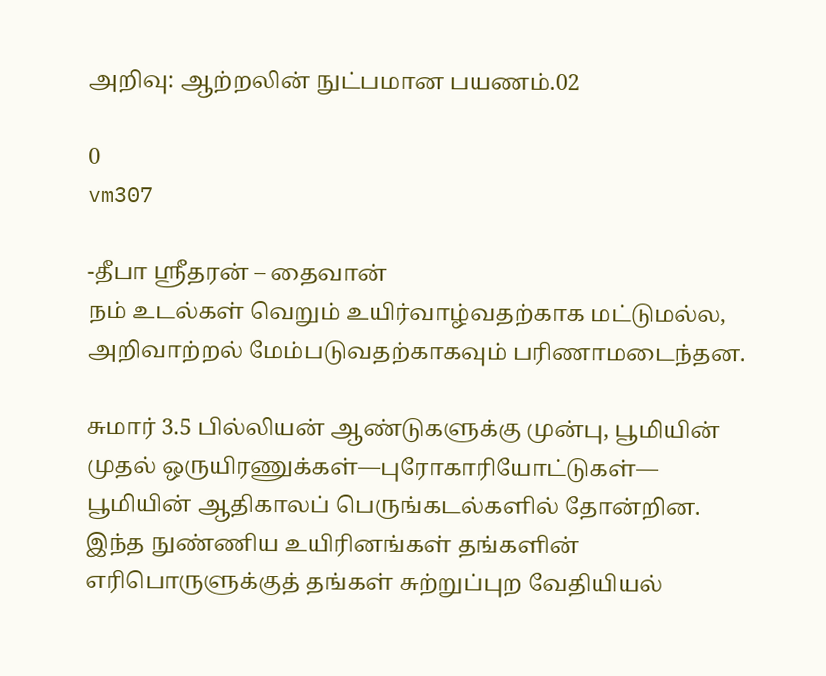அறிவு: ஆற்றலின் நுட்பமான பயணம்.02

0
vm307

-தீபா ஸ்ரீதரன் – தைவான்
நம் உடல்கள் வெறும் உயிர்வாழ்வதற்காக மட்டுமல்ல,
அறிவாற்றல் மேம்படுவதற்காகவும் பரிணாமடைந்தன.

சுமார் 3.5 பில்லியன் ஆண்டுகளுக்கு முன்பு, பூமியின் முதல் ஒருயிரணுக்கள்—புரோகாரியோட்டுகள்— பூமியின் ஆதிகாலப் பெருங்கடல்களில் தோன்றின. இந்த நுண்ணிய உயிரினங்கள் தங்களின் எரிபொருளுக்குத் தங்கள் சுற்றுப்புற வேதியியல்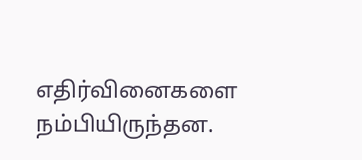எதிர்வினைகளை நம்பியிருந்தன.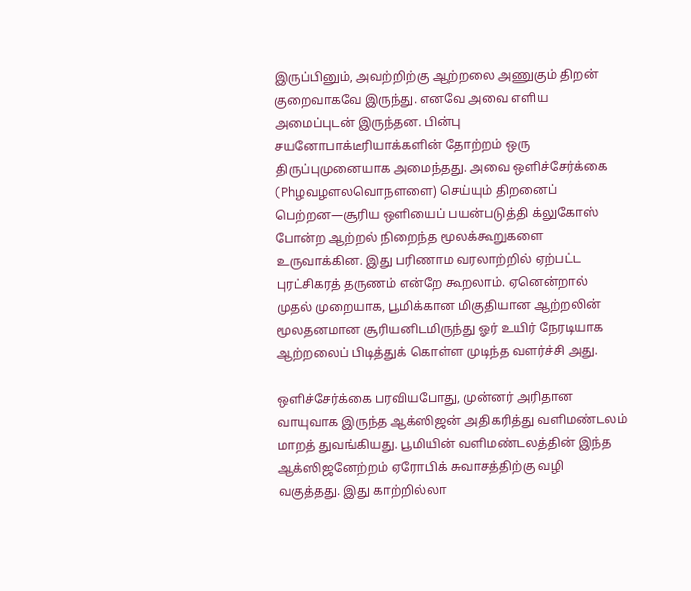இருப்பினும், அவற்றிற்கு ஆற்றலை அணுகும் திறன் குறைவாகவே இருந்து. எனவே அவை எளிய அமைப்புடன் இருந்தன. பின்பு சயனோபாக்டீரியாக்களின் தோற்றம் ஒரு திருப்புமுனையாக அமைந்தது. அவை ஒளிச்சேர்க்கை (Phழவழளலவொநளளை) செய்யும் திறனைப் பெற்றன—சூரிய ஒளியைப் பயன்படுத்தி க்லுகோஸ் போன்ற ஆற்றல் நிறைந்த மூலக்கூறுகளை உருவாக்கின. இது பரிணாம வரலாற்றில் ஏற்பட்ட புரட்சிகரத் தருணம் என்றே கூறலாம். ஏனென்றால் முதல் முறையாக, பூமிக்கான மிகுதியான ஆற்றலின் மூலதனமான சூரியனிடமிருந்து ஓர் உயிர் நேரடியாக ஆற்றலைப் பிடித்துக் கொள்ள முடிந்த வளர்ச்சி அது.

ஒளிச்சேர்க்கை பரவியபோது, முன்னர் அரிதான வாயுவாக இருந்த ஆக்ஸிஜன் அதிகரித்து வளிமண்டலம் மாறத் துவங்கியது. பூமியின் வளிமண்டலத்தின் இந்த ஆக்ஸிஜனேற்றம் ஏரோபிக் சுவாசத்திற்கு வழி வகுத்தது. இது காற்றில்லா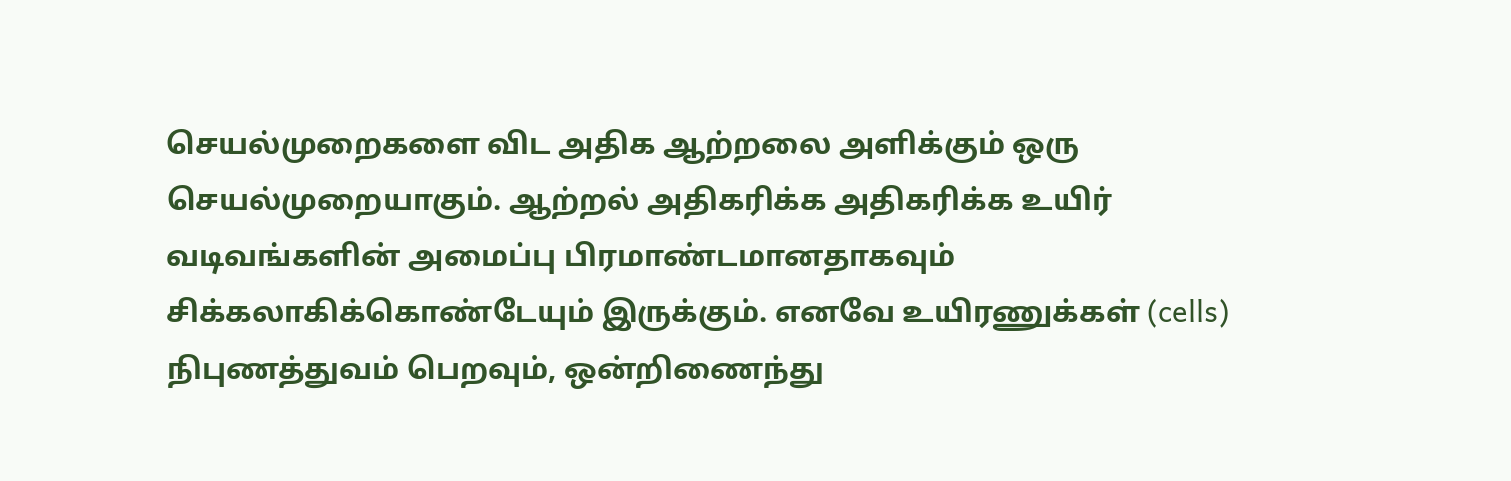செயல்முறைகளை விட அதிக ஆற்றலை அளிக்கும் ஒரு செயல்முறையாகும். ஆற்றல் அதிகரிக்க அதிகரிக்க உயிர் வடிவங்களின் அமைப்பு பிரமாண்டமானதாகவும் சிக்கலாகிக்கொண்டேயும் இருக்கும். எனவே உயிரணுக்கள் (cells) நிபுணத்துவம் பெறவும், ஒன்றிணைந்து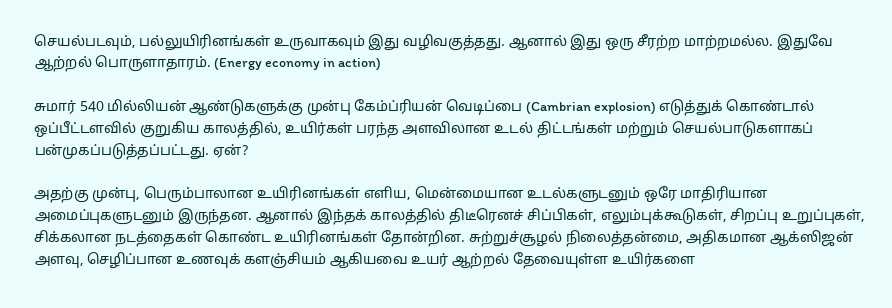செயல்படவும், பல்லுயிரினங்கள் உருவாகவும் இது வழிவகுத்தது. ஆனால் இது ஒரு சீரற்ற மாற்றமல்ல. இதுவே ஆற்றல் பொருளாதாரம். (Energy economy in action)

சுமார் 540 மில்லியன் ஆண்டுகளுக்கு முன்பு கேம்ப்ரியன் வெடிப்பை (Cambrian explosion) எடுத்துக் கொண்டால் ஒப்பீட்டளவில் குறுகிய காலத்தில், உயிர்கள் பரந்த அளவிலான உடல் திட்டங்கள் மற்றும் செயல்பாடுகளாகப் பன்முகப்படுத்தப்பட்டது. ஏன்?

அதற்கு முன்பு, பெரும்பாலான உயிரினங்கள் எளிய, மென்மையான உடல்களுடனும் ஒரே மாதிரியான அமைப்புகளுடனும் இருந்தன. ஆனால் இந்தக் காலத்தில் திடீரெனச் சிப்பிகள், எலும்புக்கூடுகள், சிறப்பு உறுப்புகள், சிக்கலான நடத்தைகள் கொண்ட உயிரினங்கள் தோன்றின. சுற்றுச்சூழல் நிலைத்தன்மை, அதிகமான ஆக்ஸிஜன் அளவு, செழிப்பான உணவுக் களஞ்சியம் ஆகியவை உயர் ஆற்றல் தேவையுள்ள உயிர்களை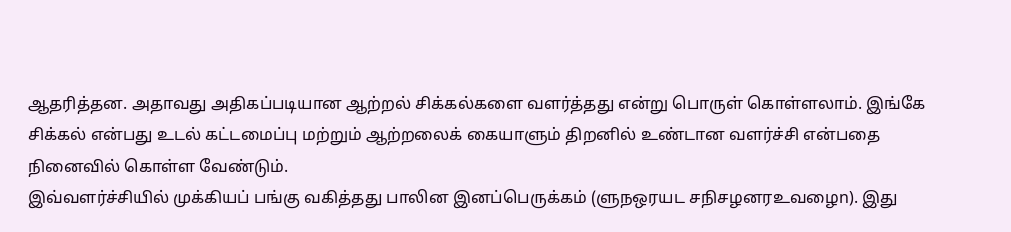ஆதரித்தன. அதாவது அதிகப்படியான ஆற்றல் சிக்கல்களை வளர்த்தது என்று பொருள் கொள்ளலாம். இங்கே சிக்கல் என்பது உடல் கட்டமைப்பு மற்றும் ஆற்றலைக் கையாளும் திறனில் உண்டான வளர்ச்சி என்பதை நினைவில் கொள்ள வேண்டும்.
இவ்வளர்ச்சியில் முக்கியப் பங்கு வகித்தது பாலின இனப்பெருக்கம் (ளுநஒரயட சநிசழனரஉவழைn). இது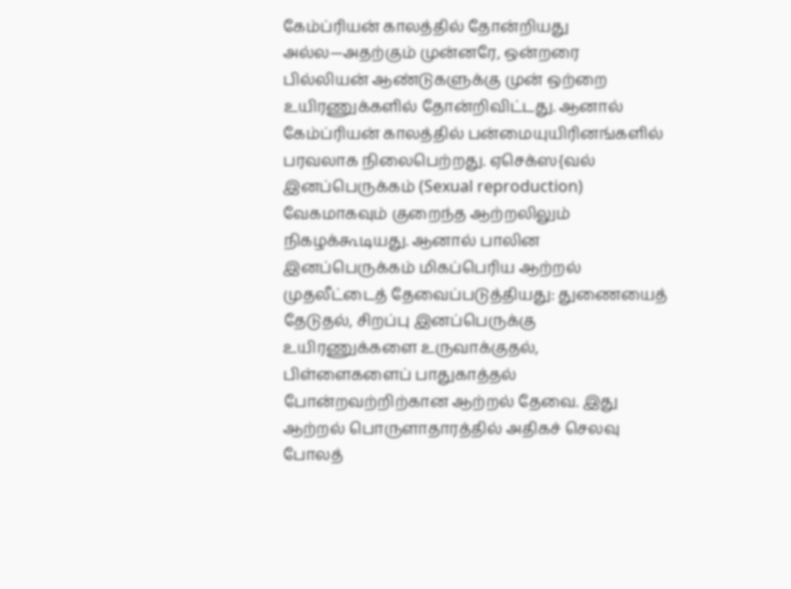கேம்ப்ரியன் காலத்தில் தோன்றியது அல்ல—அதற்கும் முன்னரே, ஒன்றரை பில்லியன் ஆண்டுகளுக்கு முன் ஒற்றை உயிரணுக்களில் தோன்றிவிட்டது. ஆனால் கேம்ப்ரியன் காலத்தில் பன்மையுயிரினங்களில் பரவலாக நிலைபெற்றது. ஏசெக்ஸ{வல் இனப்பெருக்கம் (Sexual reproduction) வேகமாகவும் குறைந்த ஆற்றலிலும் நிகழக்கூடியது. ஆனால் பாலின இனப்பெருக்கம் மிகப்பெரிய ஆற்றல் முதலீட்டைத் தேவைப்படுத்தியது: துணையைத் தேடுதல், சிறப்பு இனப்பெருக்கு உயிரணுக்களை உருவாக்குதல், பிள்ளைகளைப் பாதுகாத்தல் போன்றவற்றிற்கான ஆற்றல் தேவை. இது ஆற்றல் பொருளாதாரத்தில் அதிகச் செலவு போலத்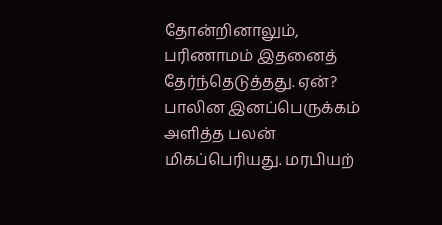தோன்றினாலும், பரிணாமம் இதனைத் தேர்ந்தெடுத்தது. ஏன்? பாலின இனப்பெருக்கம் அளித்த பலன் மிகப்பெரியது. மரபியற்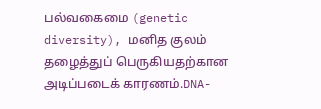பல்வகைமை (genetic diversity), மனித குலம் தழைத்துப் பெருகியதற்கான அடிப்படைக் காரணம்.DNA-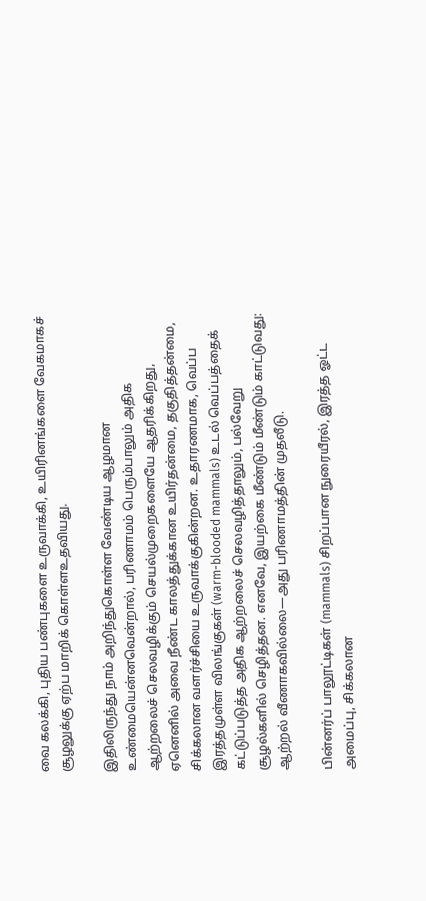வை கலக்கி, புதிய பண்புகளை உருவாக்கி, உயிரினங்களை வேகமாகச் சூழலுக்கு ஏற்ப மாறிக் கொள்ளஉதவியது.

இதிலிருந்து நாம் அறிந்துகொள்ள வேண்டிய ஆழமான உண்மையென்னவென்றால், பரிணாமம் பெரும்பாலும் அதிக ஆற்றலைச் செலவழிக்கும் செயல்முறைகளையே ஆதரிக்கிறது, ஏனெனில் அவை நீண்ட காலத்துக்கான உயிர்தன்மை, தகுதித்தன்மை, சிக்கலான வளர்ச்சியை உருவாக்குகின்றன. உதாரணமாக, வெப்ப இரத்தமுள்ள விலங்குகள் (warm-blooded mammals) உடல் வெப்பத்தைக் கட்டுப்படுத்த அதிக ஆற்றலைச் செலவழித்தாலும், பல்வேறு சூழல்களில் செழித்தன. எனவே, இயற்கை மீண்டும் மீண்டும் காட்டுவது: ஆற்றல் வீணாகவில்லை—அது பரிணாமத்தின் முதலீடு.

பின்னர்ப் பாலூட்டிகள் (mammals) சிறப்பான நுரையீரல், இரத்த ஓட்ட அமைப்பு, சிக்கலான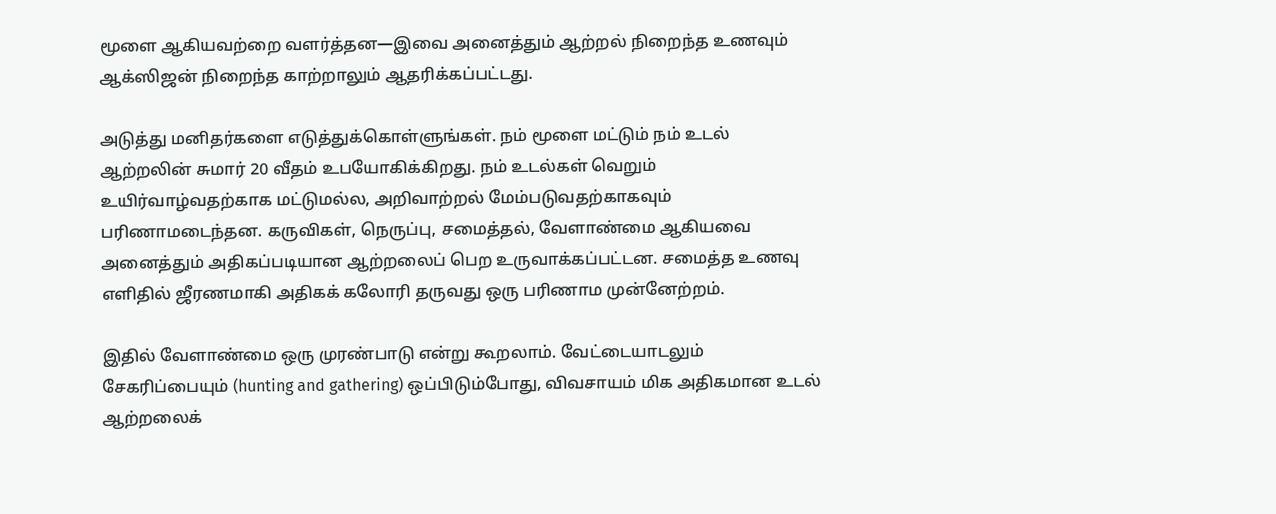மூளை ஆகியவற்றை வளர்த்தன—இவை அனைத்தும் ஆற்றல் நிறைந்த உணவும் ஆக்ஸிஜன் நிறைந்த காற்றாலும் ஆதரிக்கப்பட்டது.

அடுத்து மனிதர்களை எடுத்துக்கொள்ளுங்கள். நம் மூளை மட்டும் நம் உடல் ஆற்றலின் சுமார் 20 வீதம் உபயோகிக்கிறது. நம் உடல்கள் வெறும் உயிர்வாழ்வதற்காக மட்டுமல்ல, அறிவாற்றல் மேம்படுவதற்காகவும் பரிணாமடைந்தன. கருவிகள், நெருப்பு, சமைத்தல், வேளாண்மை ஆகியவை அனைத்தும் அதிகப்படியான ஆற்றலைப் பெற உருவாக்கப்பட்டன. சமைத்த உணவு எளிதில் ஜீரணமாகி அதிகக் கலோரி தருவது ஒரு பரிணாம முன்னேற்றம்.

இதில் வேளாண்மை ஒரு முரண்பாடு என்று கூறலாம். வேட்டையாடலும் சேகரிப்பையும் (hunting and gathering) ஒப்பிடும்போது, விவசாயம் மிக அதிகமான உடல் ஆற்றலைக்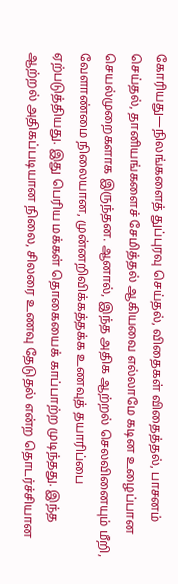கோரியது—நிலங்களைத் துப்புரவு செய்தல், விதைகள் விதைத்தல், பாசனம் செய்தல், தானியங்களைச் சேமித்தல் ஆகியவை எல்லாமே கடின உழைப்பான செயல்முறைகளாக இருந்தன. ஆனால், இந்த அதிக ஆற்றல் செலவினையும் மீறி, வேளாண்மை நிலையான, முன்னறிவிக்கத்தக்க உணவுத் தயாரிப்பை ஏற்படுத்தியது. இது பெரிய மக்கள் தொகையைக் காப்பாற்ற முடிந்தது. இந்த ஆற்றல் அதிகப்படியான நிலை, சிலரை உணவு தேடுதல் என்ற தொடர்ச்சியான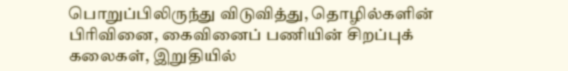பொறுப்பிலிருந்து விடுவித்து, தொழில்களின் பிரிவினை, கைவினைப் பணியின் சிறப்புக் கலைகள், இறுதியில்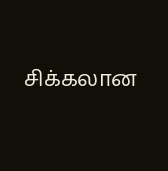சிக்கலான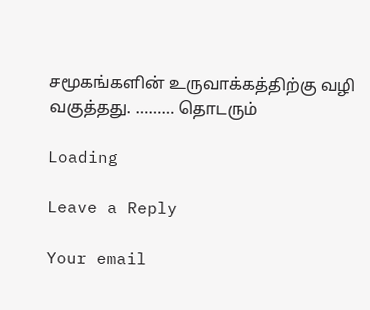சமூகங்களின் உருவாக்கத்திற்கு வழி வகுத்தது. ……… தொடரும்

Loading

Leave a Reply

Your email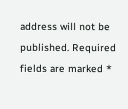address will not be published. Required fields are marked *